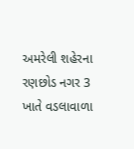અમરેલી શહેરના રણછોડ નગર 3 ખાતે વડલાવાળા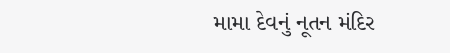મામા દેવનું નૂતન મંદિર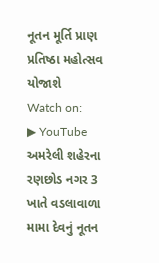નૂતન મૂર્તિ પ્રાણ પ્રતિષ્ઠા મહોત્સવ યોજાશે
Watch on:
▶ YouTube
અમરેલી શહેરના રણછોડ નગર 3 ખાતે વડલાવાળા મામા દેવનું નૂતન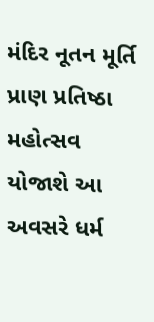મંદિર નૂતન મૂર્તિ પ્રાણ પ્રતિષ્ઠા મહોત્સવ યોજાશે આ અવસરે ધર્મ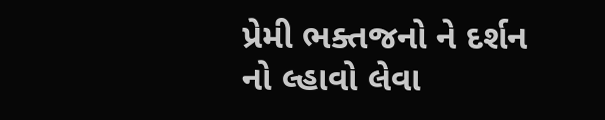પ્રેમી ભક્તજનો ને દર્શન નો લ્હાવો લેવા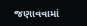જણાવવામાં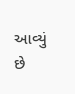આવ્યું છે